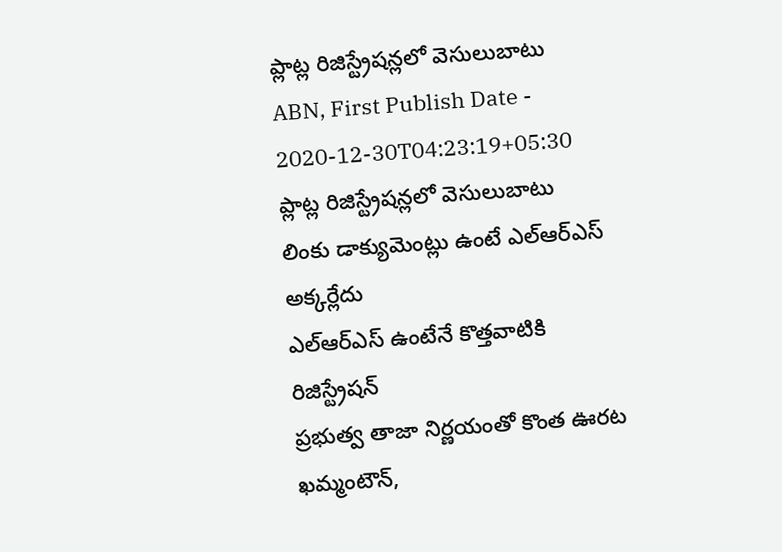ప్లాట్ల రిజిస్ట్రేషన్లలో వెసులుబాటు
ABN, First Publish Date - 2020-12-30T04:23:19+05:30
ప్లాట్ల రిజిస్ట్రేషన్లలో వెసులుబాటు
లింకు డాక్యుమెంట్లు ఉంటే ఎల్ఆర్ఎస్ అక్కర్లేదు
ఎల్ఆర్ఎస్ ఉంటేనే కొత్తవాటికి రిజిస్ట్రేషన్
ప్రభుత్వ తాజా నిర్ణయంతో కొంత ఊరట
ఖమ్మంటౌన్,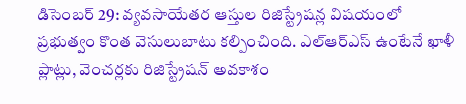డిసెంబర్ 29: వ్యవసాయేతర ఆస్తుల రిజిస్ట్రేషన్ల విషయంలో ప్రభుత్వం కొంత వెసులుబాటు కల్పించింది. ఎల్ఆర్ఎస్ ఉంటేనే ఖాళీ ప్లాట్లు, వెంచర్లకు రిజిస్ట్రేషన్ అవకాశం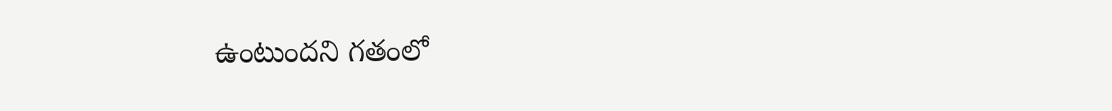ఉంటుందని గతంలో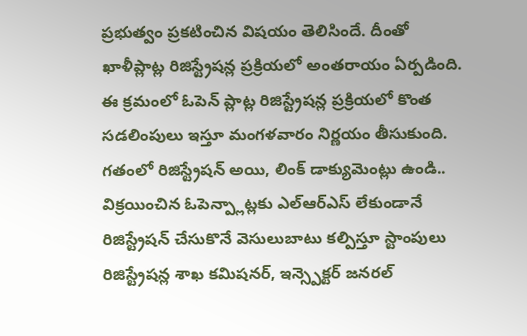ప్రభుత్వం ప్రకటించిన విషయం తెలిసిందే. దీంతో ఖాళీప్లాట్ల రిజిస్ట్రేషన్ల ప్రక్రియలో అంతరాయం ఏర్పడింది. ఈ క్రమంలో ఓపెన్ ప్లాట్ల రిజిస్ట్రేషన్ల ప్రక్రియలో కొంత సడలింపులు ఇస్తూ మంగళవారం నిర్ణయం తీసుకుంది. గతంలో రిజిస్ట్రేషన్ అయి, లింక్ డాక్యుమెంట్లు ఉండి.. విక్రయించిన ఓపెన్ప్లాట్లకు ఎల్ఆర్ఎస్ లేకుండానే రిజిస్ట్రేషన్ చేసుకొనే వెసులుబాటు కల్పిస్తూ స్టాంపులు రిజిస్ట్రేషన్ల శాఖ కమిషనర్, ఇన్స్పెక్టర్ జనరల్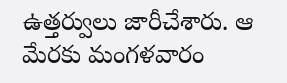ఉత్తర్వులు జారీచేశారు. ఆ మేరకు మంగళవారం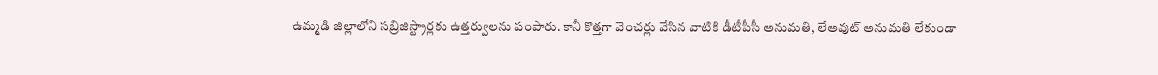ఉమ్మడి జిల్లాలోని సబ్రిజిస్ట్రార్లకు ఉత్తర్వులను పంపారు. కానీ కొత్తగా వెంచర్లు వేసిన వాటికి డీటీపీసీ అనుమతి, లేఅవుట్ అనుమతి లేకుండా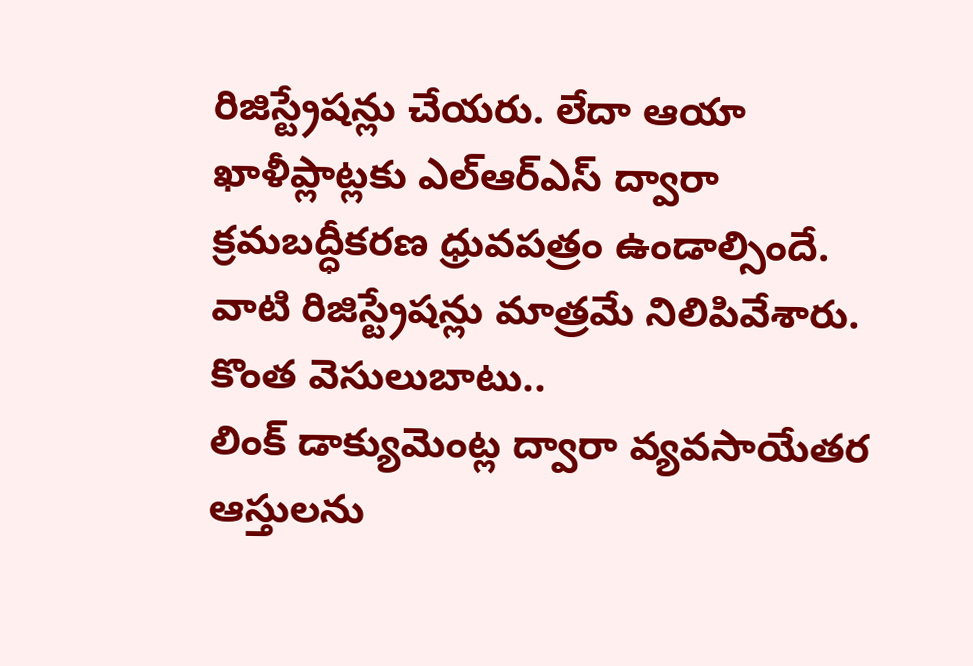రిజిస్ట్రేషన్లు చేయరు. లేదా ఆయా ఖాళీప్లాట్లకు ఎల్ఆర్ఎస్ ద్వారా క్రమబద్ధీకరణ ధ్రువపత్రం ఉండాల్సిందే. వాటి రిజిస్ట్రేషన్లు మాత్రమే నిలిపివేశారు.
కొంత వెసులుబాటు..
లింక్ డాక్యుమెంట్ల ద్వారా వ్యవసాయేతర ఆస్తులను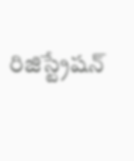రిజిస్ట్రేషన్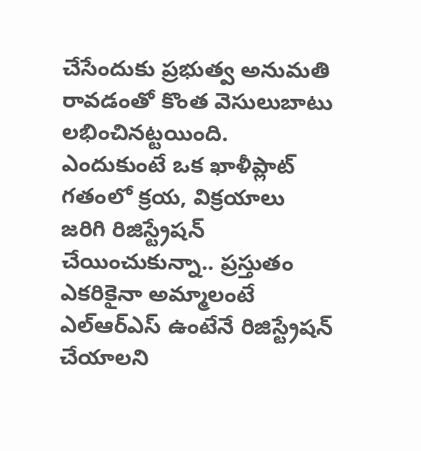చేసేందుకు ప్రభుత్వ అనుమతి రావడంతో కొంత వెసులుబాటు లభించినట్టయింది. ఎందుకుంటే ఒక ఖాళీప్లాట్ గతంలో క్రయ, విక్రయాలు జరిగి రిజిస్ట్రేషన్ చేయించుకున్నా.. ప్రస్తుతం ఎకరికైనా అమ్మాలంటే ఎల్ఆర్ఎస్ ఉంటేనే రిజిస్ట్రేషన్ చేయాలని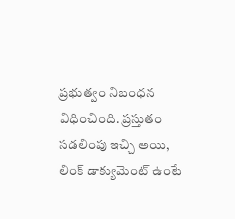ప్రభుత్వం నిబంధన విధించింది. ప్రస్తుతం సడలింపు ఇచ్చి అయి, లింక్ డాక్యుమెంట్ ఉంటే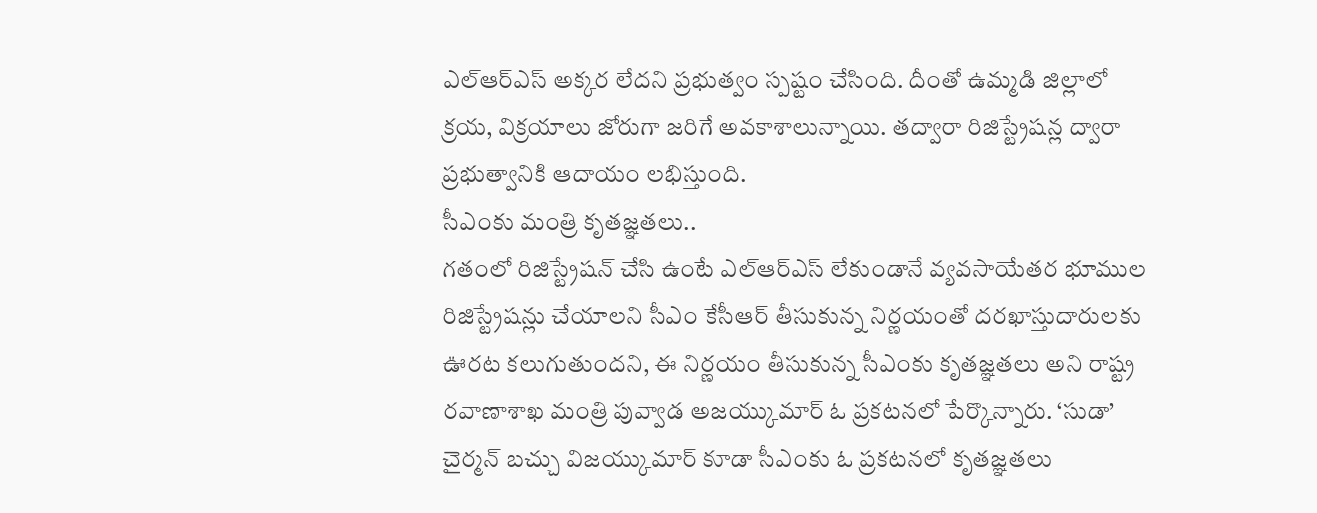ఎల్ఆర్ఎస్ అక్కర లేదని ప్రభుత్వం స్పష్టం చేసింది. దీంతో ఉమ్మడి జిల్లాలో క్రయ, విక్రయాలు జోరుగా జరిగే అవకాశాలున్నాయి. తద్వారా రిజిస్ట్రేషన్ల ద్వారా ప్రభుత్వానికి ఆదాయం లభిస్తుంది.
సీఎంకు మంత్రి కృతజ్ఞతలు..
గతంలో రిజిస్ట్రేషన్ చేసి ఉంటే ఎల్ఆర్ఎస్ లేకుండానే వ్యవసాయేతర భూముల రిజిస్ట్రేషన్లు చేయాలని సీఎం కేసీఆర్ తీసుకున్న నిర్ణయంతో దరఖాస్తుదారులకు ఊరట కలుగుతుందని, ఈ నిర్ణయం తీసుకున్న సీఎంకు కృతజ్ఞతలు అని రాష్ట్ర రవాణాశాఖ మంత్రి పువ్వాడ అజయ్కుమార్ ఓ ప్రకటనలో పేర్కొన్నారు. ‘సుడా’ చైర్మన్ బచ్చు విజయ్కుమార్ కూడా సీఎంకు ఓ ప్రకటనలో కృతజ్ఞతలు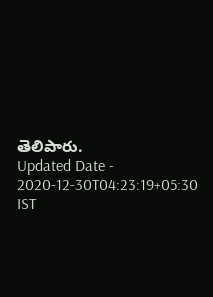తెలిపారు.
Updated Date - 2020-12-30T04:23:19+05:30 IST